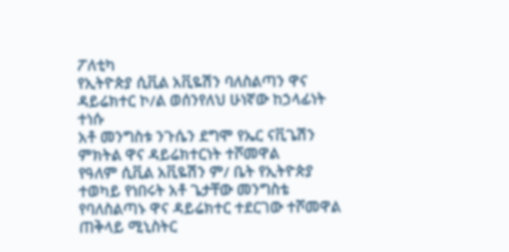ፖለቲካ
የኢትዮጵያ ሲቪል አቪዬሽን ባለስልጣን ዋና ዳይሬክተር ኮ/ል ወሰንየለህ ሁነኛው ከኃላፊነት ተነሱ
አቶ መንግስቱ ንጉሴን ደግሞ የኤር ናቪጌሽን ምክትል ዋና ዳይሬክተርነት ተሾመዋል
የዓለም ሲቪል አቪዬሽን ም/ ቤት የኢትዮጵያ ተወካይ የነበሩት አቶ ጌታቸው መንግስቴ የባለስልጣኑ ዋና ዳይሬክተር ተደርገው ተሾመዋል
ጠቅላይ ሚኒስትር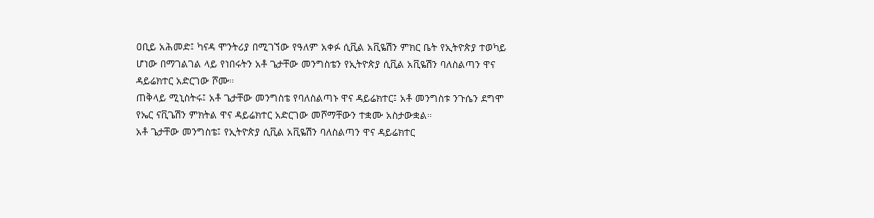ዐቢይ አሕመድ፤ ካናዳ ሞንትሪያ በሚገኘው የዓለም አቀፉ ሲቪል አቪዬሽን ምክር ቤት የኢትዮጵያ ተወካይ ሆነው በማገልገል ላይ የነበሩትን አቶ ጌታቸው መንግስቴን የኢትዮጵያ ሲቪል አቪዬሽን ባለስልጣን ዋና ዳይሬክተር አድርገው ሾሙ።
ጠቅላይ ሚኒስትሩ፤ አቶ ጌታቸው መንግስቴ የባለስልጣኑ ዋና ዳይሬክተር፤ አቶ መንግስቱ ንጉሴን ደግሞ የኤር ናቪጌሽን ምክትል ዋና ዳይሬክተር አድርገው መሾማቸውን ተቋሙ አስታውቋል።
አቶ ጌታቸው መንግስቴ፤ የኢትዮጵያ ሲቪል አቪዬሽን ባለስልጣን ዋና ዳይሬክተር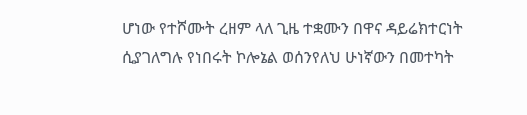ሆነው የተሾሙት ረዘም ላለ ጊዜ ተቋሙን በዋና ዳይሬክተርነት ሲያገለግሉ የነበሩት ኮሎኔል ወሰንየለህ ሁነኛውን በመተካት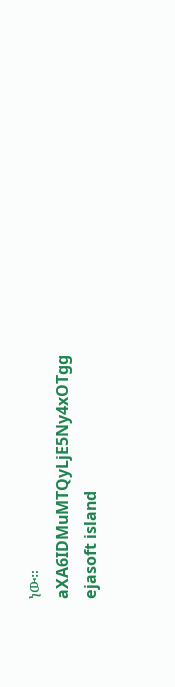ነው።
aXA6IDMuMTQyLjE5Ny4xOTgg
ejasoft island